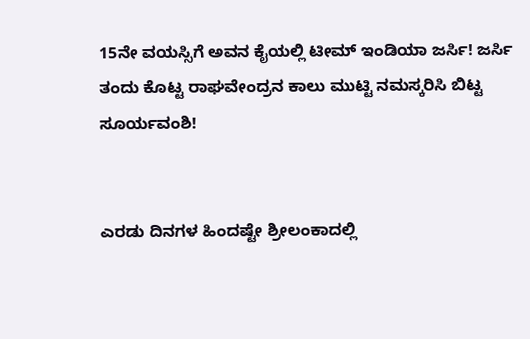15ನೇ ವಯಸ್ಸಿಗೆ ಅವನ ಕೈಯಲ್ಲಿ ಟೀಮ್ ಇಂಡಿಯಾ ಜರ್ಸಿ! ಜರ್ಸಿ ತಂದು ಕೊಟ್ಟ ರಾಘವೇಂದ್ರನ ಕಾಲು ಮುಟ್ಟಿ ನಮಸ್ಕರಿಸಿ ಬಿಟ್ಟ ಸೂರ್ಯವಂಶಿ!


ಎರಡು ದಿನಗಳ ಹಿಂದಷ್ಟೇ ಶ್ರೀಲಂಕಾದಲ್ಲಿ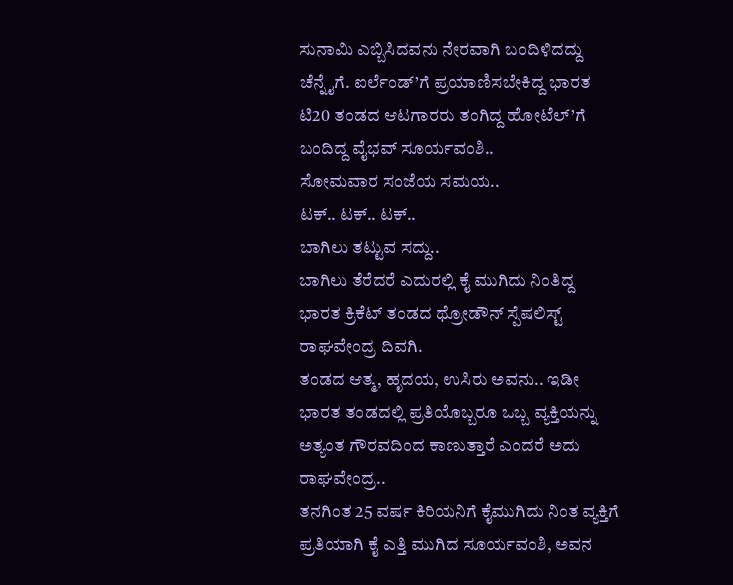ಸುನಾಮಿ ಎಬ್ಬಿಸಿದವನು ನೇರವಾಗಿ ಬಂದಿಳಿದದ್ದು ಚೆನ್ನೈಗೆ. ಐರ್ಲೆಂಡ್’ಗೆ ಪ್ರಯಾಣಿಸಬೇಕಿದ್ದ ಭಾರತ ಟಿ20 ತಂಡದ ಆಟಗಾರರು ತಂಗಿದ್ದ ಹೋಟೆಲ್’ಗೆ ಬಂದಿದ್ದ ವೈಭವ್ ಸೂರ್ಯವಂಶಿ..
ಸೋಮವಾರ ಸಂಜೆಯ ಸಮಯ..
ಟಕ್.. ಟಕ್.. ಟಕ್..
ಬಾಗಿಲು ತಟ್ಟುವ ಸದ್ದು..
ಬಾಗಿಲು ತೆರೆದರೆ ಎದುರಲ್ಲಿ ಕೈ ಮುಗಿದು ನಿಂತಿದ್ದ ಭಾರತ ಕ್ರಿಕೆಟ್ ತಂಡದ ಥ್ರೋಡೌನ್ ಸ್ಪೆಷಲಿಸ್ಟ್ ರಾಘವೇಂದ್ರ ದಿವಗಿ.
ತಂಡದ ಆತ್ಮ, ಹೃದಯ, ಉಸಿರು ಅವನು.. ಇಡೀ ಭಾರತ ತಂಡದಲ್ಲಿ ಪ್ರತಿಯೊಬ್ಬರೂ ಒಬ್ಬ ವ್ಯಕ್ತಿಯನ್ನು ಅತ್ಯಂತ ಗೌರವದಿಂದ ಕಾಣುತ್ತಾರೆ ಎಂದರೆ ಅದು ರಾಘವೇಂದ್ರ..
ತನಗಿಂತ 25 ವರ್ಷ ಕಿರಿಯನಿಗೆ ಕೈಮುಗಿದು ನಿಂತ ವ್ಯಕ್ತಿಗೆ ಪ್ರತಿಯಾಗಿ ಕೈ ಎತ್ತಿ ಮುಗಿದ ಸೂರ್ಯವಂಶಿ, ಅವನ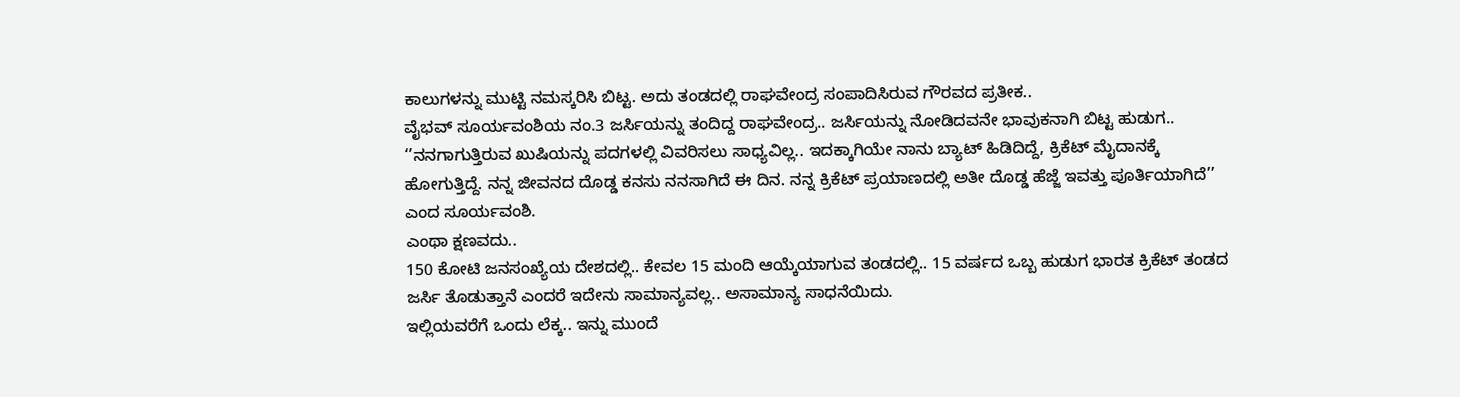ಕಾಲುಗಳನ್ನು ಮುಟ್ಟಿ ನಮಸ್ಕರಿಸಿ ಬಿಟ್ಟ. ಅದು ತಂಡದಲ್ಲಿ ರಾಘವೇಂದ್ರ ಸಂಪಾದಿಸಿರುವ ಗೌರವದ ಪ್ರತೀಕ..
ವೈಭವ್ ಸೂರ್ಯವಂಶಿಯ ನಂ.3 ಜರ್ಸಿಯನ್ನು ತಂದಿದ್ದ ರಾಘವೇಂದ್ರ.. ಜರ್ಸಿಯನ್ನು ನೋಡಿದವನೇ ಭಾವುಕನಾಗಿ ಬಿಟ್ಟ ಹುಡುಗ..
‘’ನನಗಾಗುತ್ತಿರುವ ಖುಷಿಯನ್ನು ಪದಗಳಲ್ಲಿ ವಿವರಿಸಲು ಸಾಧ್ಯವಿಲ್ಲ.. ಇದಕ್ಕಾಗಿಯೇ ನಾನು ಬ್ಯಾಟ್ ಹಿಡಿದಿದ್ದೆ, ಕ್ರಿಕೆಟ್ ಮೈದಾನಕ್ಕೆ ಹೋಗುತ್ತಿದ್ದೆ. ನನ್ನ ಜೀವನದ ದೊಡ್ಡ ಕನಸು ನನಸಾಗಿದೆ ಈ ದಿನ. ನನ್ನ ಕ್ರಿಕೆಟ್ ಪ್ರಯಾಣದಲ್ಲಿ ಅತೀ ದೊಡ್ಡ ಹೆಜ್ಜೆ ಇವತ್ತು ಪೂರ್ತಿಯಾಗಿದೆ’’ ಎಂದ ಸೂರ್ಯವಂಶಿ.
ಎಂಥಾ ಕ್ಷಣವದು..
150 ಕೋಟಿ ಜನಸಂಖ್ಯೆಯ ದೇಶದಲ್ಲಿ.. ಕೇವಲ 15 ಮಂದಿ ಆಯ್ಕೆಯಾಗುವ ತಂಡದಲ್ಲಿ.. 15 ವರ್ಷದ ಒಬ್ಬ ಹುಡುಗ ಭಾರತ ಕ್ರಿಕೆಟ್ ತಂಡದ ಜರ್ಸಿ ತೊಡುತ್ತಾನೆ ಎಂದರೆ ಇದೇನು ಸಾಮಾನ್ಯವಲ್ಲ.. ಅಸಾಮಾನ್ಯ ಸಾಧನೆಯಿದು.
ಇಲ್ಲಿಯವರೆಗೆ ಒಂದು ಲೆಕ್ಕ.. ಇನ್ನು ಮುಂದೆ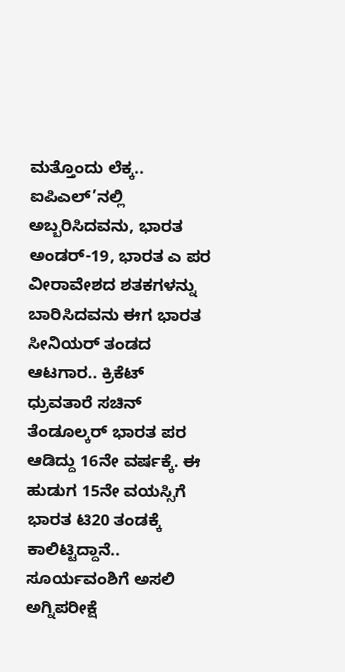ಮತ್ತೊಂದು ಲೆಕ್ಕ.. ಐಪಿಎಲ್’ನಲ್ಲಿ ಅಬ್ಬರಿಸಿದವನು, ಭಾರತ ಅಂಡರ್-19, ಭಾರತ ಎ ಪರ ವೀರಾವೇಶದ ಶತಕಗಳನ್ನು ಬಾರಿಸಿದವನು ಈಗ ಭಾರತ ಸೀನಿಯರ್ ತಂಡದ ಆಟಗಾರ.. ಕ್ರಿಕೆಟ್ ಧ್ರುವತಾರೆ ಸಚಿನ್ ತೆಂಡೂಲ್ಕರ್ ಭಾರತ ಪರ ಆಡಿದ್ದು 16ನೇ ವರ್ಷಕ್ಕೆ. ಈ ಹುಡುಗ 15ನೇ ವಯಸ್ಸಿಗೆ ಭಾರತ ಟಿ20 ತಂಡಕ್ಕೆ ಕಾಲಿಟ್ಟಿದ್ದಾನೆ..
ಸೂರ್ಯವಂಶಿಗೆ ಅಸಲಿ ಅಗ್ನಿಪರೀಕ್ಷೆ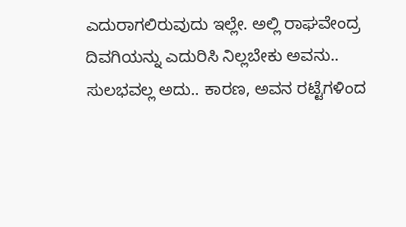ಎದುರಾಗಲಿರುವುದು ಇಲ್ಲೇ. ಅಲ್ಲಿ ರಾಘವೇಂದ್ರ ದಿವಗಿಯನ್ನು ಎದುರಿಸಿ ನಿಲ್ಲಬೇಕು ಅವನು.. ಸುಲಭವಲ್ಲ ಅದು.. ಕಾರಣ, ಅವನ ರಟ್ಟೆಗಳಿಂದ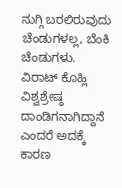ನುಗ್ಗಿ ಬರಲಿರುವುದು ಚೆಂಡುಗಳಲ್ಲ, ಬೆಂಕಿ ಚೆಂಡುಗಳು.
ವಿರಾಟ್ ಕೊಹ್ಲಿ ವಿಶ್ವಶ್ರೇಷ್ಠ ದಾಂಡಿಗನಾಗಿದ್ದಾನೆ ಎಂದರೆ ಅದಕ್ಕೆ ಕಾರಣ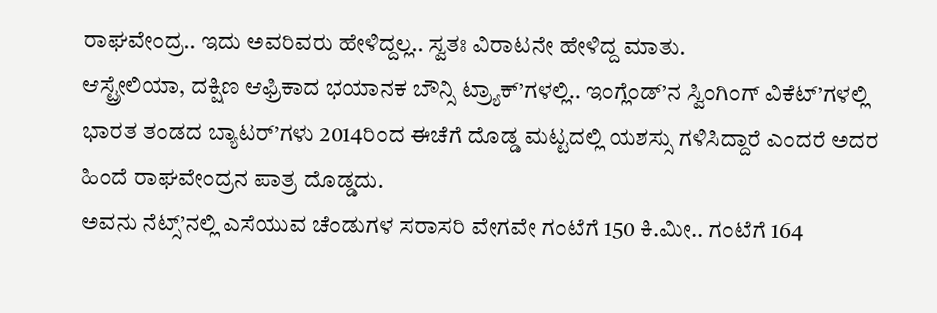ರಾಘವೇಂದ್ರ.. ಇದು ಅವರಿವರು ಹೇಳಿದ್ದಲ್ಲ.. ಸ್ವತಃ ವಿರಾಟನೇ ಹೇಳಿದ್ದ ಮಾತು.
ಆಸ್ಟ್ರೇಲಿಯಾ, ದಕ್ಷಿಣ ಆಫ್ರಿಕಾದ ಭಯಾನಕ ಬೌನ್ಸಿ ಟ್ರ್ಯಾಕ್’ಗಳಲ್ಲಿ.. ಇಂಗ್ಲೆಂಡ್’ನ ಸ್ವಿಂಗಿಂಗ್ ವಿಕೆಟ್’ಗಳಲ್ಲಿ ಭಾರತ ತಂಡದ ಬ್ಯಾಟರ್’ಗಳು 2014ರಿಂದ ಈಚೆಗೆ ದೊಡ್ಡ ಮಟ್ಟದಲ್ಲಿ ಯಶಸ್ಸು ಗಳಿಸಿದ್ದಾರೆ ಎಂದರೆ ಅದರ ಹಿಂದೆ ರಾಘವೇಂದ್ರನ ಪಾತ್ರ ದೊಡ್ಡದು.
ಅವನು ನೆಟ್ಸ್’ನಲ್ಲಿ ಎಸೆಯುವ ಚೆಂಡುಗಳ ಸರಾಸರಿ ವೇಗವೇ ಗಂಟೆಗೆ 150 ಕಿ.ಮೀ.. ಗಂಟೆಗೆ 164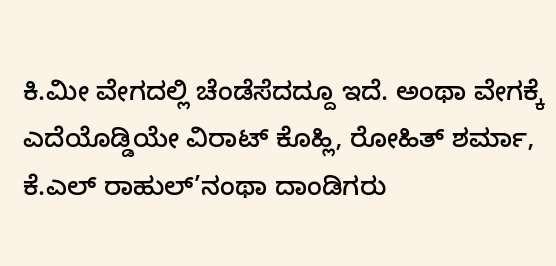ಕಿ.ಮೀ ವೇಗದಲ್ಲಿ ಚೆಂಡೆಸೆದದ್ದೂ ಇದೆ. ಅಂಥಾ ವೇಗಕ್ಕೆ ಎದೆಯೊಡ್ಡಿಯೇ ವಿರಾಟ್ ಕೊಹ್ಲಿ, ರೋಹಿತ್ ಶರ್ಮಾ, ಕೆ.ಎಲ್ ರಾಹುಲ್’ನಂಥಾ ದಾಂಡಿಗರು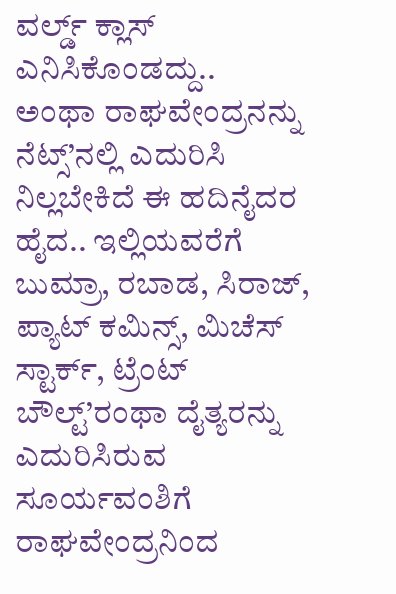ವರ್ಲ್ಡ್ ಕ್ಲಾಸ್ ಎನಿಸಿಕೊಂಡದ್ದು..
ಅಂಥಾ ರಾಘವೇಂದ್ರನನ್ನು ನೆಟ್ಸ್’ನಲ್ಲಿ ಎದುರಿಸಿ ನಿಲ್ಲಬೇಕಿದೆ ಈ ಹದಿನೈದರ ಹೈದ.. ಇಲ್ಲಿಯವರೆಗೆ ಬುಮ್ರಾ, ರಬಾಡ, ಸಿರಾಜ್, ಪ್ಯಾಟ್ ಕಮಿನ್ಸ್, ಮಿಚೆಸ್ ಸ್ಟಾರ್ಕ್, ಟ್ರೆಂಟ್ ಬೌಲ್ಟ್’ರಂಥಾ ದೈತ್ಯರನ್ನು ಎದುರಿಸಿರುವ ಸೂರ್ಯವಂಶಿಗೆ ರಾಘವೇಂದ್ರನಿಂದ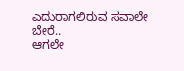ಎದುರಾಗಲಿರುವ ಸವಾಲೇ ಬೇರೆ..
ಆಗಲೇ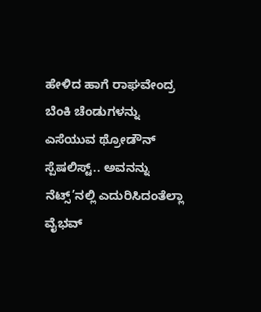ಹೇಳಿದ ಹಾಗೆ ರಾಘವೇಂದ್ರ ಬೆಂಕಿ ಚೆಂಡುಗಳನ್ನು ಎಸೆಯುವ ಥ್ರೋಡೌನ್ ಸ್ಪೆಷಲಿಸ್ಟ್.. ಅವನನ್ನು ನೆಟ್ಸ್’ನಲ್ಲಿ ಎದುರಿಸಿದಂತೆಲ್ಲಾ ವೈಭವ್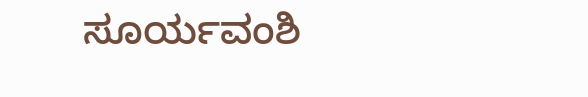ಸೂರ್ಯವಂಶಿ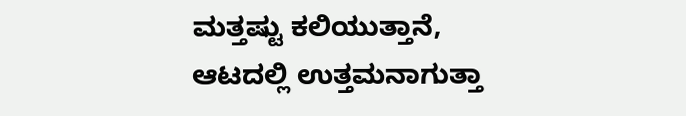ಮತ್ತಷ್ಟು ಕಲಿಯುತ್ತಾನೆ, ಆಟದಲ್ಲಿ ಉತ್ತಮನಾಗುತ್ತಾ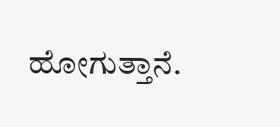ಹೋಗುತ್ತಾನೆ.